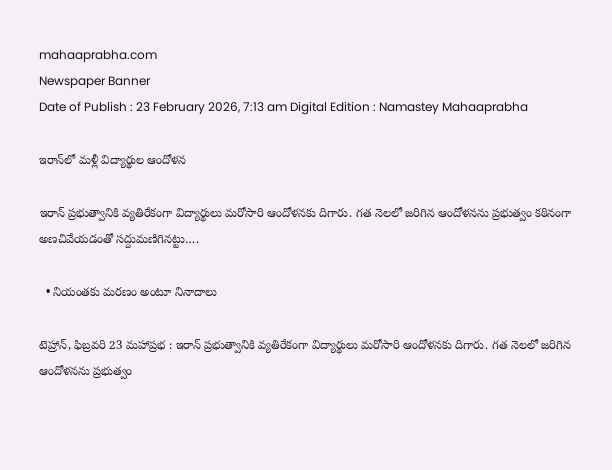mahaaprabha.com
Newspaper Banner
Date of Publish : 23 February 2026, 7:13 am Digital Edition : Namastey Mahaaprabha

ఇరాన్‌లో మళ్లీ విద్యార్థుల ఆందోళన

ఇరాన్‌ ప్రభుత్వానికి వ్యతిరేకంగా విద్యార్థులు మరోసారి ఆందోళనకు దిగారు. గత నెలలో జరిగిన ఆందోళనను ప్రభుత్వం కఠినంగా అణచివేయడంతో సద్దుమణిగినట్టు….

  • నియంతకు మరణం అంటూ నినాదాలు

టెహ్రాన్‌, ఫిబ్రవరి 23 మహాప్రభ : ఇరాన్‌ ప్రభుత్వానికి వ్యతిరేకంగా విద్యార్థులు మరోసారి ఆందోళనకు దిగారు. గత నెలలో జరిగిన ఆందోళనను ప్రభుత్వం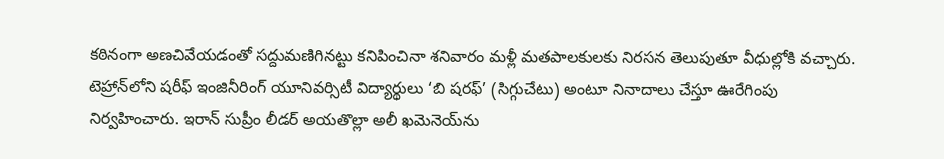కఠినంగా అణచివేయడంతో సద్దుమణిగినట్టు కనిపించినా శనివారం మళ్లీ మతపాలకులకు నిరసన తెలుపుతూ వీధుల్లోకి వచ్చారు. టెహ్రాన్‌లోని షరీఫ్‌ ఇంజినీరింగ్‌ యూనివర్సిటీ విద్యార్థులు ‘బి షరఫ్‌’ (సిగ్గుచేటు) అంటూ నినాదాలు చేస్తూ ఊరేగింపు నిర్వహించారు. ఇరాన్‌ సుప్రీం లీడర్‌ అయతొల్లా అలీ ఖమెనెయ్‌ను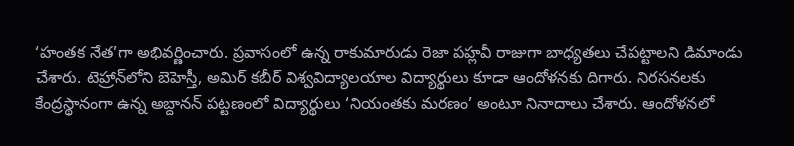‘హంతక నేత’గా అభివర్ణించారు. ప్రవాసంలో ఉన్న రాకుమారుడు రెజా పహ్లవీ రాజుగా బాధ్యతలు చేపట్టాలని డిమాండు చేశారు. టెహ్రాన్‌లోని బెహెస్తీ, అమిర్‌ కబీర్‌ విశ్వవిద్యాలయాల విద్యార్థులు కూడా ఆందోళనకు దిగారు. నిరసనలకు కేంద్రస్థానంగా ఉన్న అబ్దానన్‌ పట్టణంలో విద్యార్థులు ‘నియంతకు మరణం’ అంటూ నినాదాలు చేశారు. ఆందోళనలో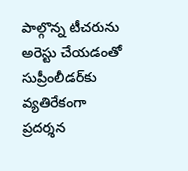పాల్గొన్న టీచరును అరెస్టు చేయడంతో సుప్రీంలీడర్‌కు వ్యతిరేకంగా ప్రదర్శన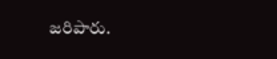జరిపారు.